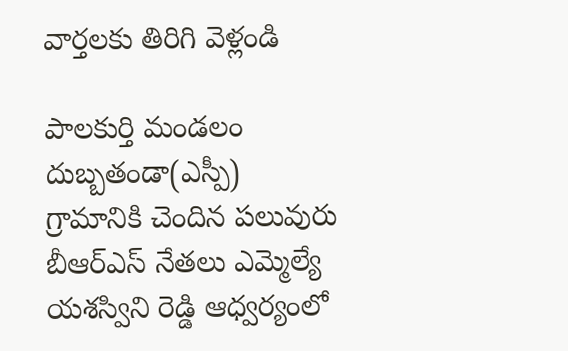వార్తలకు తిరిగి వెళ్లండి

పాలకుర్తి మండలం దుబ్బతండా(ఎస్పీ) గ్రామానికి చెందిన పలువురు బీఆర్ఎస్ నేతలు ఎమ్మెల్యే యశస్విని రెడ్డి ఆధ్వర్యంలో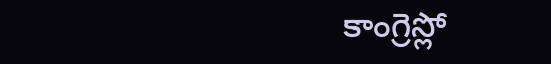కాంగ్రెస్లో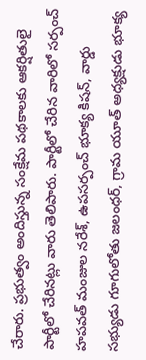చేరారు. ప్రభుత్వం అందిస్తున్న సంక్షేమ పథకాలకు ఆకర్షితులై పార్టీలో చేరినట్లు వారు తెలిపారు. పార్టీలో చేరిన వారిలో సర్పంచ్ హపవత్ మంజుల నరేశ్, ఉపసర్పంచ్ భూక్య కిషన్, వార్డు సభ్యుడు గూగులోతు జలంధర్, గ్రామ యూత్ అధ్యక్షుడు భూక్య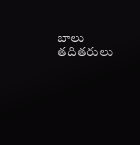బాలు తదితరులు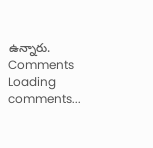ఉన్నారు.
Comments
Loading comments...